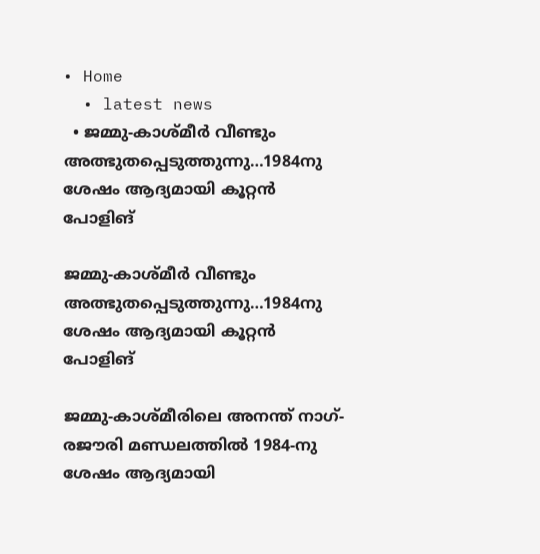• Home
  • latest news
  • ജമ്മു-കാശ്മീര്‍ വീണ്ടും അത്ഭുതപ്പെടുത്തുന്നു…1984നു ശേഷം ആദ്യമായി കൂറ്റന്‍ പോളിങ്

ജമ്മു-കാശ്മീര്‍ വീണ്ടും അത്ഭുതപ്പെടുത്തുന്നു…1984നു ശേഷം ആദ്യമായി കൂറ്റന്‍ പോളിങ്

ജമ്മു-കാശ്മീരിലെ അനന്ത് നാഗ്-രജൗരി മണ്ഡലത്തില്‍ 1984-നു ശേഷം ആദ്യമായി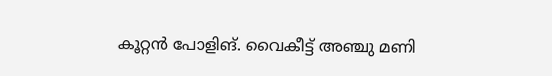കൂറ്റന്‍ പോളിങ്. വൈകീട്ട് അഞ്ചു മണി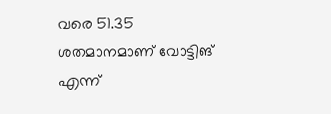വരെ 51.35 ശതമാനമാണ് വോട്ടിങ് എന്ന്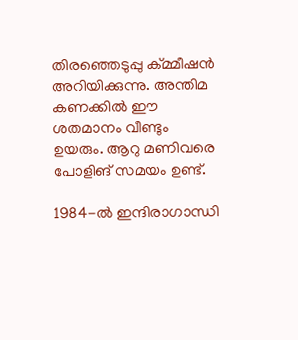തിരഞ്ഞെടുപ്പു ക്മ്മീഷന്‍ അറിയിക്കുന്നു. അന്തിമ കണക്കില്‍ ഈ ശതമാനം വീണ്ടും ഉയരും. ആറു മണിവരെ പോളിങ് സമയം ഉണ്ട്.

1984-ല്‍ ഇന്ദിരാഗാന്ധി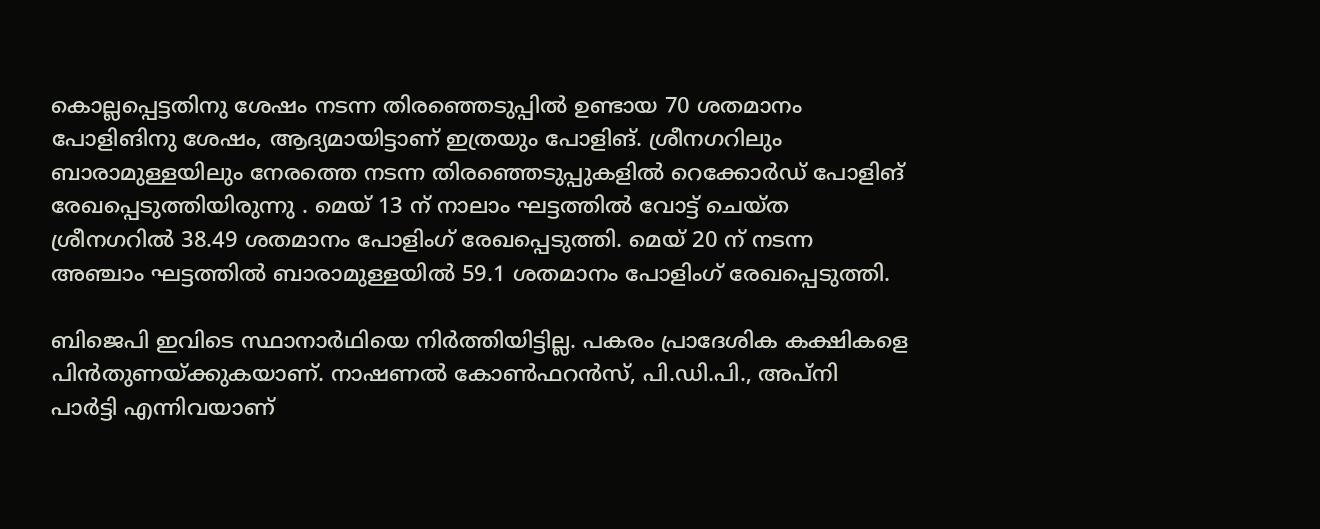കൊല്ലപ്പെട്ടതിനു ശേഷം നടന്ന തിരഞ്ഞെടുപ്പില്‍ ഉണ്ടായ 70 ശതമാനം പോളിങിനു ശേഷം, ആദ്യമായിട്ടാണ് ഇത്രയും പോളിങ്. ശ്രീനഗറിലും ബാരാമുള്ളയിലും നേരത്തെ നടന്ന തിരഞ്ഞെടുപ്പുകളിൽ റെക്കോർഡ് പോളിങ് രേഖപ്പെടുത്തിയിരുന്നു . മെയ് 13 ന് നാലാം ഘട്ടത്തിൽ വോട്ട് ചെയ്ത ശ്രീനഗറിൽ 38.49 ശതമാനം പോളിംഗ് രേഖപ്പെടുത്തി. മെയ് 20 ന് നടന്ന അഞ്ചാം ഘട്ടത്തിൽ ബാരാമുള്ളയിൽ 59.1 ശതമാനം പോളിംഗ് രേഖപ്പെടുത്തി.

ബിജെപി ഇവിടെ സ്ഥാനാര്‍ഥിയെ നിര്‍ത്തിയിട്ടില്ല. പകരം പ്രാദേശിക കക്ഷികളെ പിന്‍തുണയ്ക്കുകയാണ്. നാഷണല്‍ കോണ്‍ഫറന്‍സ്, പി.ഡി.പി., അപ്നി പാർട്ടി എന്നിവയാണ്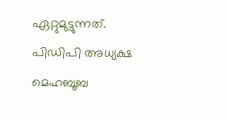ഏറ്റുമുട്ടുന്നത്. പിഡിപി അധ്യക്ഷ മെഹബൂബ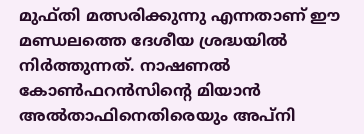മുഫ്തി മത്സരിക്കുന്നു എന്നതാണ് ഈ മണ്ഡലത്തെ ദേശീയ ശ്രദ്ധയിൽ നിർത്തുന്നത്. നാഷണൽ കോൺഫറൻസിന്റെ മിയാൻ അൽതാഫിനെതിരെയും അപ്നി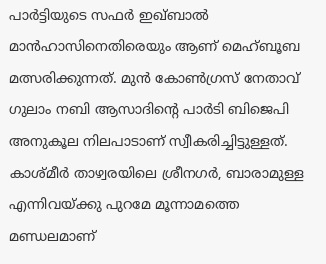പാർട്ടിയുടെ സഫർ ഇഖ്ബാൽ മാൻഹാസിനെതിരെയും ആണ് മെഹ്ബൂബ മത്സരിക്കുന്നത്. മുന്‍ കോണ്‍ഗ്രസ് നേതാവ് ഗുലാം നബി ആസാദിന്റെ പാര്‍ടി ബിജെപി അനുകൂല നിലപാടാണ് സ്വീകരിച്ചിട്ടുള്ളത്. കാശ്മീര്‍ താഴ്വരയിലെ ശ്രീനഗര്‍, ബാരാമുള്ള എന്നിവയ്ക്കു പുറമേ മൂന്നാമത്തെ മണ്ഡലമാണ്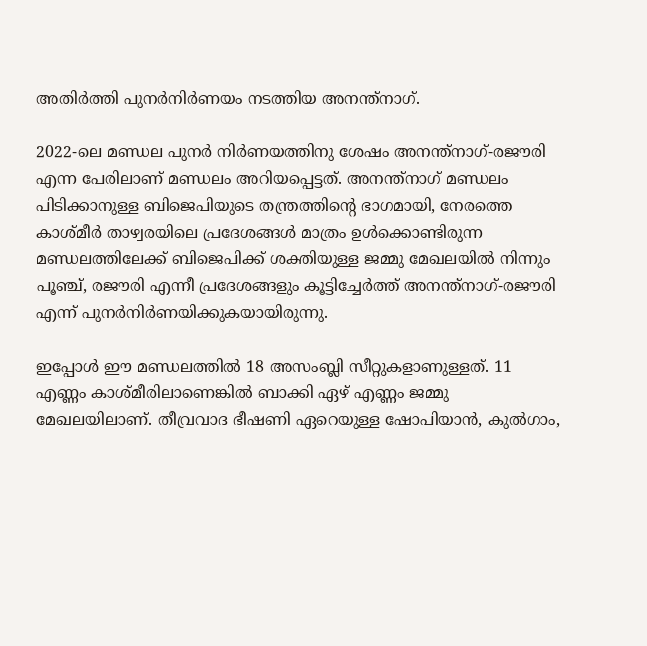അതിര്‍ത്തി പുനര്‍നിര്‍ണയം നടത്തിയ അനന്ത്‌നാഗ്.

2022-ലെ മണ്ഡല പുനര്‍ നിര്‍ണയത്തിനു ശേഷം അനന്ത്‌നാഗ്-രജൗരി എന്ന പേരിലാണ് മണ്ഡലം അറിയപ്പെട്ടത്. അനന്ത്‌നാഗ് മണ്ഡലം പിടിക്കാനുള്ള ബിജെപിയുടെ തന്ത്രത്തിന്റെ ഭാഗമായി, നേരത്തെ കാശ്മീര്‍ താഴ്വരയിലെ പ്രദേശങ്ങള്‍ മാത്രം ഉള്‍ക്കൊണ്ടിരുന്ന മണ്ഡലത്തിലേക്ക് ബിജെപിക്ക് ശക്തിയുള്ള ജമ്മു മേഖലയില്‍ നിന്നും പൂഞ്ച്, രജൗരി എന്നീ പ്രദേശങ്ങളും കൂട്ടിച്ചേര്‍ത്ത് അനന്ത്‌നാഗ്-രജൗരി എന്ന് പുനര്‍നിര്‍ണയിക്കുകയായിരുന്നു.

ഇപ്പോള്‍ ഈ മണ്ഡലത്തില്‍ 18 അസംബ്ലി സീറ്റുകളാണുള്ളത്. 11 എണ്ണം കാശ്മീരിലാണെങ്കില്‍ ബാക്കി ഏഴ് എണ്ണം ജമ്മു മേഖലയിലാണ്. തീവ്രവാദ ഭീഷണി ഏറെയുള്ള ഷോപിയാന്‍, കുല്‍ഗാം,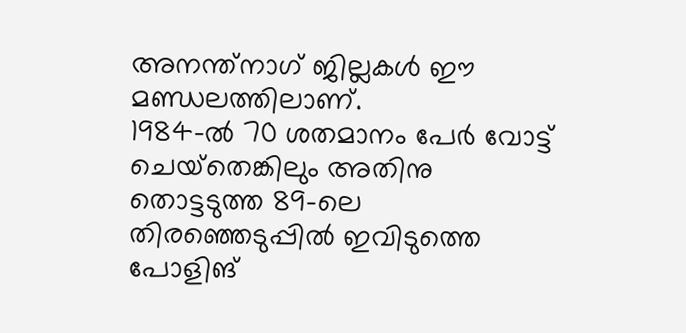അനന്ത്‌നാഗ് ജില്ലകള്‍ ഈ മണ്ഡലത്തിലാണ്.
1984-ല്‍ 70 ശതമാനം പേര്‍ വോട്ട് ചെയ്‌തെങ്കിലും അതിനു തൊട്ടടുത്ത 89-ലെ തിരഞ്ഞെടുപ്പില്‍ ഇവിടുത്തെ പോളിങ്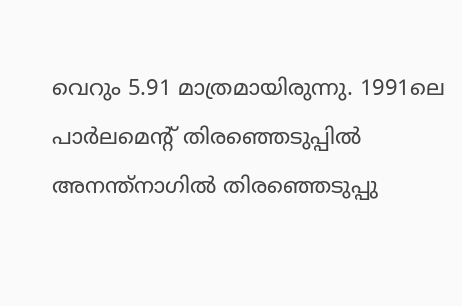വെറും 5.91 മാത്രമായിരുന്നു. 1991ലെ പാർലമെൻ്റ് തിരഞ്ഞെടുപ്പിൽ അനന്ത്നാഗിൽ തിരഞ്ഞെടുപ്പു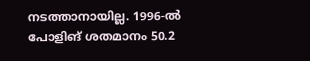നടത്താനായില്ല. 1996-ൽ പോളിങ് ശതമാനം 50.2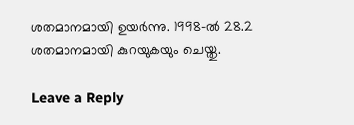ശതമാനമായി ഉയർന്നു. 1998-ൽ 28.2 ശതമാനമായി കുറയുകയും ചെയ്തു.

Leave a Reply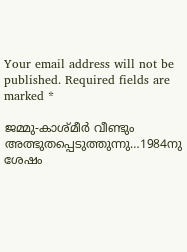Your email address will not be published. Required fields are marked *

ജമ്മു-കാശ്മീര്‍ വീണ്ടും അത്ഭുതപ്പെടുത്തുന്നു…1984നു ശേഷം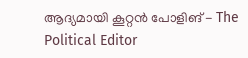ആദ്യമായി കൂറ്റന്‍ പോളിങ് - The Political Editor